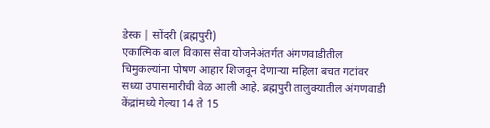डेस्क | सोंदरी (ब्रह्मपुरी)
एकात्मिक बाल विकास सेवा योजनेअंतर्गत अंगणवाडीतील चिमुकल्यांना पोषण आहार शिजवून देणाऱ्या महिला बचत गटांवर सध्या उपासमारीची वेळ आली आहे. ब्रह्मपुरी तालुक्यातील अंगणवाडी केंद्रांमध्ये गेल्या 14 ते 15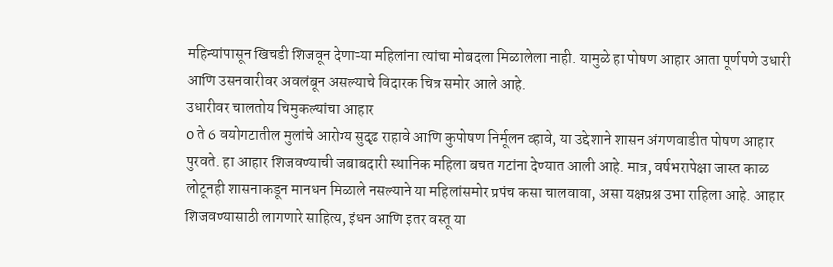महिन्यांपासून खिचडी शिजवून देणाऱ्या महिलांना त्यांचा मोबदला मिळालेला नाही. यामुळे हा पोषण आहार आता पूर्णपणे उधारी आणि उसनवारीवर अवलंबून असल्याचे विदारक चित्र समोर आले आहे.
उधारीवर चालतोय चिमुकल्यांचा आहार
0 ते 6 वयोगटातील मुलांचे आरोग्य सुदृढ राहावे आणि कुपोषण निर्मूलन व्हावे, या उद्देशाने शासन अंगणवाडीत पोषण आहार पुरवते. हा आहार शिजवण्याची जबाबदारी स्थानिक महिला बचत गटांना देण्यात आली आहे. मात्र, वर्षभरापेक्षा जास्त काळ लोटूनही शासनाकडून मानधन मिळाले नसल्याने या महिलांसमोर प्रपंच कसा चालवावा, असा यक्षप्रश्न उभा राहिला आहे. आहार शिजवण्यासाठी लागणारे साहित्य, इंधन आणि इतर वस्तू या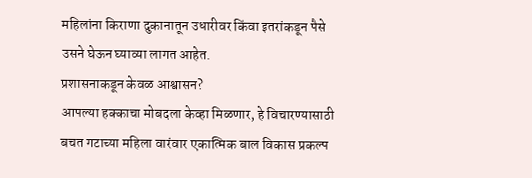महिलांना किराणा दुकानातून उधारीवर किंवा इतरांकडून पैसे उसने घेऊन घ्याव्या लागत आहेत.
प्रशासनाकडून केवळ आश्वासन?
आपल्या हक्काचा मोबदला केव्हा मिळणार, हे विचारण्यासाठी बचत गटाच्या महिला वारंवार एकात्मिक बाल विकास प्रकल्प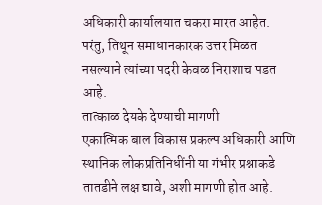अधिकारी कार्यालयात चकरा मारत आहेत. परंतु, तिथून समाधानकारक उत्तर मिळत नसल्याने त्यांच्या पदरी केवळ निराशाच पडत आहे.
तात्काळ देयके देण्याची मागणी
एकात्मिक बाल विकास प्रकल्प अधिकारी आणि स्थानिक लोकप्रतिनिधींनी या गंभीर प्रश्नाकडे तातडीने लक्ष द्यावे, अशी मागणी होत आहे.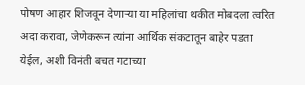पोषण आहार शिजवून देणाऱ्या या महिलांचा थकीत मोबदला त्वरित अदा करावा, जेणेकरून त्यांना आर्थिक संकटातून बाहेर पडता येईल, अशी विनंती बचत गटाच्या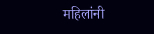महिलांनी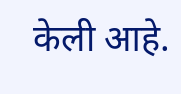केली आहे.